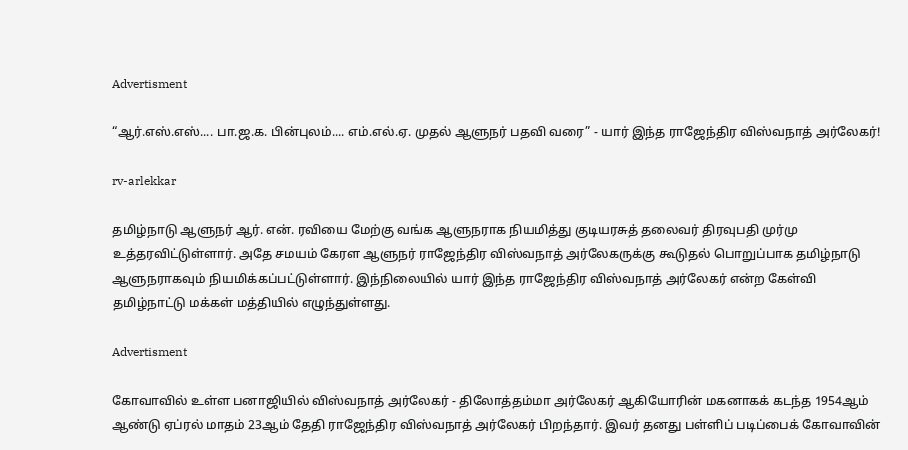Advertisment

“ஆர்.எஸ்.எஸ்.... பா.ஜ.க. பின்புலம்.... எம்.எல்.ஏ. முதல் ஆளுநர் பதவி வரை” - யார் இந்த ராஜேந்திர விஸ்வநாத் அர்லேகர்!

rv-arlekkar

தமிழ்நாடு ஆளுநர் ஆர். என். ரவியை மேற்கு வங்க ஆளுநராக நியமித்து குடியரசுத் தலைவர் திரவுபதி முர்மு உத்தரவிட்டுள்ளார். அதே சமயம் கேரள ஆளுநர் ராஜேந்திர விஸ்வநாத் அர்லேகருக்கு கூடுதல் பொறுப்பாக தமிழ்நாடு ஆளுநராகவும் நியமிக்கப்பட்டுள்ளார். இந்நிலையில் யார் இந்த ராஜேந்திர விஸ்வநாத் அர்லேகர் என்ற கேள்வி தமிழ்நாட்டு மக்கள் மத்தியில் எழுந்துள்ளது.

Advertisment

கோவாவில் உள்ள பனாஜியில் விஸ்வநாத் அர்லேகர் - திலோத்தம்மா அர்லேகர் ஆகியோரின் மகனாகக் கடந்த 1954ஆம் ஆண்டு ஏப்ரல் மாதம் 23ஆம் தேதி ராஜேந்திர விஸ்வநாத் அர்லேகர் பிறந்தார். இவர் தனது பள்ளிப் படிப்பைக் கோவாவின்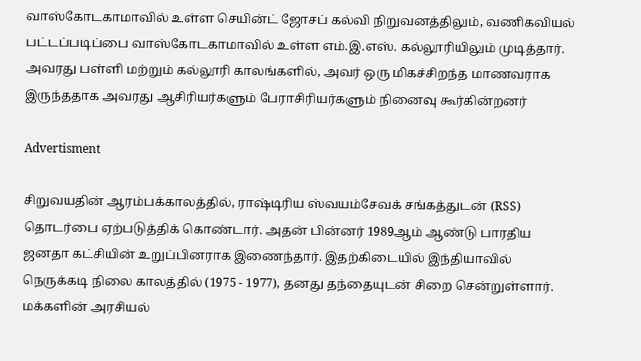வாஸ்கோடகாமாவில் உள்ள செயின்ட் ஜோசப் கல்வி நிறுவனத்திலும், வணிகவியல் பட்டப்படிப்பை வாஸ்கோடகாமாவில் உள்ள எம்.இ.எஸ். கல்லூரியிலும் முடித்தார். அவரது பள்ளி மற்றும் கல்லூரி காலங்களில், அவர் ஒரு மிகச்சிறந்த மாணவராக இருந்ததாக அவரது ஆசிரியர்களும் பேராசிரியர்களும் நினைவு கூர்கின்றனர்

Advertisment

சிறுவயதின் ஆரம்பக்காலத்தில், ராஷ்டிரிய ஸ்வயம்சேவக் சங்கத்துடன் (RSS) தொடர்பை ஏற்படுத்திக் கொண்டார். அதன் பின்னர் 1989ஆம் ஆண்டு பாரதிய ஜனதா கட்சியின் உறுப்பினராக இணைந்தார். இதற்கிடையில் இந்தியாவில் நெருக்கடி நிலை காலத்தில் (1975 - 1977), தனது தந்தையுடன் சிறை சென்றுள்ளார். மக்களின் அரசியல்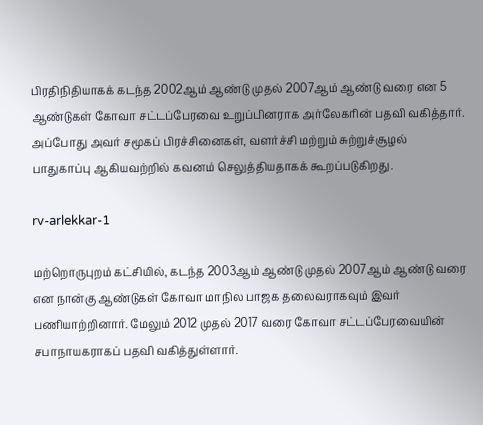பிரதிநிதியாகக் கடந்த 2002ஆம் ஆண்டு முதல் 2007ஆம் ஆண்டு வரை என 5 ஆண்டுகள் கோவா சட்டப்பேரவை உறுப்பினராக அர்லேகரின் பதவி வகித்தார். அப்போது அவர் சமூகப் பிரச்சினைகள், வளர்ச்சி மற்றும் சுற்றுச்சூழல் பாதுகாப்பு ஆகியவற்றில் கவனம் செலுத்தியதாகக் கூறப்படுகிறது.

rv-arlekkar-1

மற்றொருபுறம் கட்சியில், கடந்த 2003ஆம் ஆண்டு முதல் 2007ஆம் ஆண்டு வரை என நான்கு ஆண்டுகள் கோவா மாநில பாஜக தலைவராகவும் இவர் பணியாற்றினார். மேலும் 2012 முதல் 2017 வரை கோவா சட்டப்பேரவையின் சபாநாயகராகப் பதவி வகித்துள்ளார்.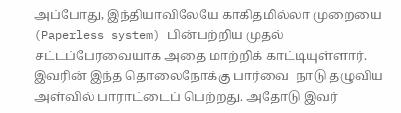அப்போது, இந்தியாவிலேயே காகிதமில்லா முறையை (Paperless system) பின்பற்றிய முதல் சட்டப்பேரவையாக அதை மாற்றிக் காட்டியுள்ளார். இவரின் இந்த தொலைநோக்கு பார்வை  நாடு தழுவிய அள்வில் பாராட்டைப் பெற்றது. அதோடு இவர்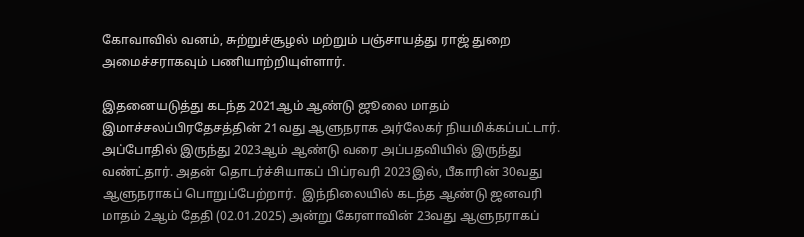கோவாவில் வனம், சுற்றுச்சூழல் மற்றும் பஞ்சாயத்து ராஜ் துறை அமைச்சராகவும் பணியாற்றியுள்ளார்.

இதனையடுத்து கடந்த 2021ஆம் ஆண்டு ஜூலை மாதம் இமாச்சலப்பிரதேசத்தின் 21வது ஆளுநராக அர்லேகர் நியமிக்கப்பட்டார். அப்போதில் இருந்து 2023ஆம் ஆண்டு வரை அப்பதவியில் இருந்து வண்ட்தார். அதன் தொடர்ச்சியாகப் பிப்ரவரி 2023இல், பீகாரின் 30வது ஆளுநராகப் பொறுப்பேற்றார்.  இந்நிலையில் கடந்த ஆண்டு ஜனவரி மாதம் 2ஆம் தேதி (02.01.2025) அன்று கேரளாவின் 23வது ஆளுநராகப்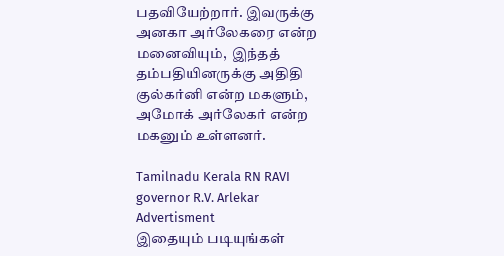பதவியேற்றார். இவருக்கு அனகா அர்லேகரை என்ற மனைவியும்,  இந்தத் தம்பதியினருக்கு அதிதி குல்கர்னி என்ற மகளும், அமோக் அர்லேகர் என்ற மகனும் உள்ளனர்.

Tamilnadu Kerala RN RAVI governor R.V. Arlekar
Advertisment
இதையும் படியுங்கள்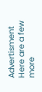Advertisment
Here are a few more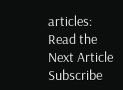articles:
Read the Next Article
Subscribe